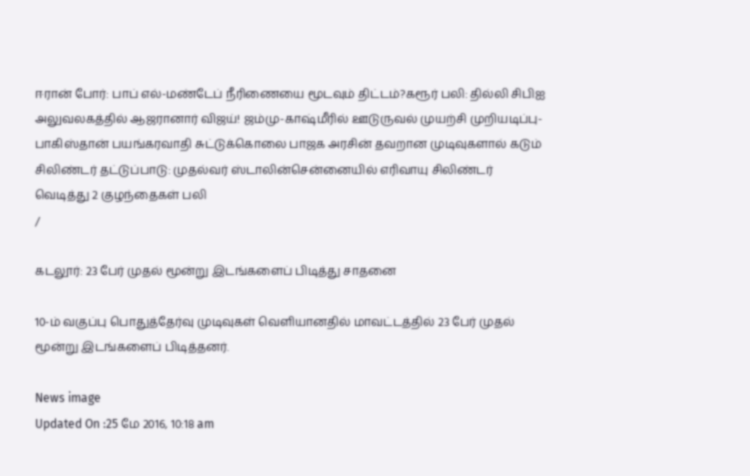ஈரான் போர்: பாப் எல்-மண்டேப் நீரிணையை மூடவும் திட்டம்?கரூர் பலி: தில்லி சிபிஐ அலுவலகத்தில் ஆஜரானார் விஜய்! ஜம்மு-காஷ்மீரில் ஊடுருவல் முயற்சி முறியடிப்பு- பாகிஸ்தான் பயங்கரவாதி சுட்டுக்கொலை பாஜக அரசின் தவறான முடிவுகளால் கடும் சிலிண்டர் தட்டுப்பாடு: முதல்வர் ஸ்டாலின்சென்னையில் எரிவாயு சிலிண்டர் வெடித்து 2 குழந்தைகள் பலி
/

கடலூர்: 23 பேர் முதல் மூன்று இடங்களைப் பிடித்து சாதனை

10-ம் வகுப்பு பொதுத்தேர்வு முடிவுகள் வெளியானதில் மாவட்டத்தில் 23 பேர் முதல் மூன்று இடங்களைப் பிடித்தனர்.

News image
Updated On :25 மே 2016, 10:18 am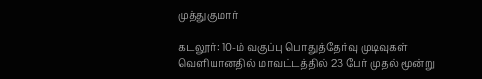முத்துகுமார்

கடலூர்: 10-ம் வகுப்பு பொதுத்தேர்வு முடிவுகள் வெளியானதில் மாவட்டத்தில் 23 பேர் முதல் மூன்று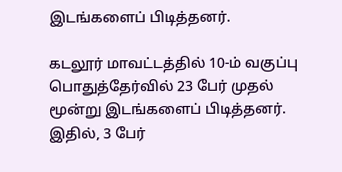இடங்களைப் பிடித்தனர்.

கடலூர் மாவட்டத்தில் 10-ம் வகுப்பு பொதுத்தேர்வில் 23 பேர் முதல் மூன்று இடங்களைப் பிடித்தனர். இதில், 3 பேர்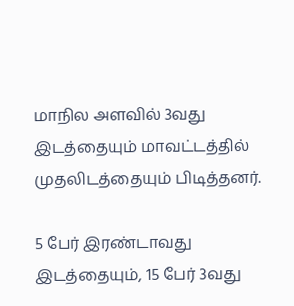மாநில அளவில் 3வது இடத்தையும் மாவட்டத்தில் முதலிடத்தையும் பிடித்தனர்.

5 பேர் இரண்டாவது இடத்தையும், 15 பேர் 3வது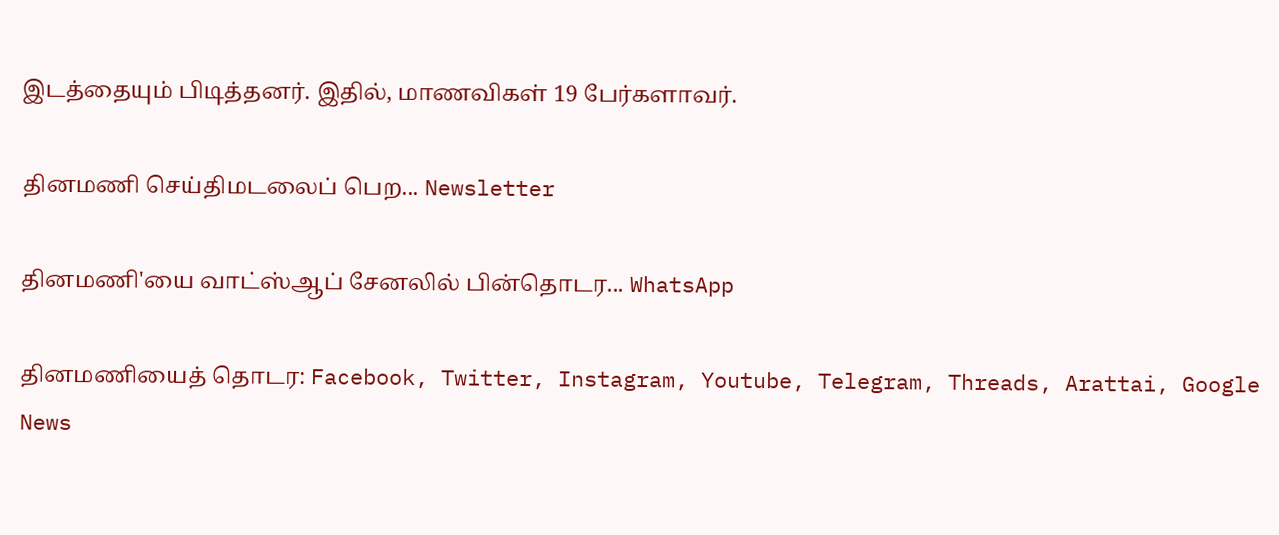இடத்தையும் பிடித்தனர். இதில், மாணவிகள் 19 பேர்களாவர்.

தினமணி செய்திமடலைப் பெற... Newsletter

தினமணி'யை வாட்ஸ்ஆப் சேனலில் பின்தொடர... WhatsApp

தினமணியைத் தொடர: Facebook, Twitter, Instagram, Youtube, Telegram, Threads, Arattai, Google News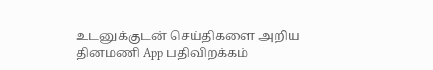உடனுக்குடன் செய்திகளை அறிய தினமணி App பதிவிறக்கம்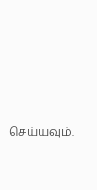செய்யவும்.